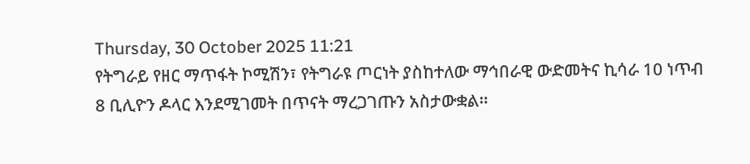Thursday, 30 October 2025 11:21
የትግራይ የዘር ማጥፋት ኮሚሽን፣ የትግራዩ ጦርነት ያስከተለው ማኅበራዊ ውድመትና ኪሳራ 10 ነጥብ 8 ቢሊዮን ዶላር እንደሚገመት በጥናት ማረጋገጡን አስታውቋል።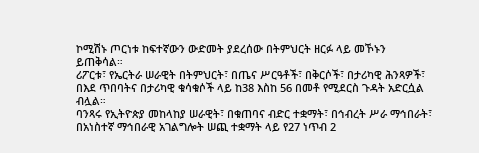ኮሚሽኑ ጦርነቱ ከፍተኛውን ውድመት ያደረሰው በትምህርት ዘርፉ ላይ መኾኑን ይጠቅሳል።
ሪፖርቱ፣ የኤርትራ ሠራዊት በትምህርት፣ በጤና ሥርዓቶች፣ በቅርሶች፣ በታሪካዊ ሕንጻዎች፣ በእደ ጥበባትና በታሪካዊ ቁሳቁሶች ላይ ከ38 እስከ 56 በመቶ የሚደርስ ጉዳት አድርሷል ብሏል።
ባንጻሩ የኢትዮጵያ መከላከያ ሠራዊት፣ በቁጠባና ብድር ተቋማት፣ በኅብረት ሥራ ማኅበራት፣ በአነስተኛ ማኅበራዊ አገልግሎት ሠጪ ተቋማት ላይ የ27 ነጥብ 2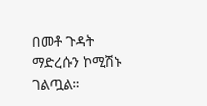በመቶ ጉዳት ማድረሱን ኮሚሽኑ ገልጧል።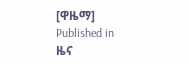[ዋዜማ]
Published in
ዜና